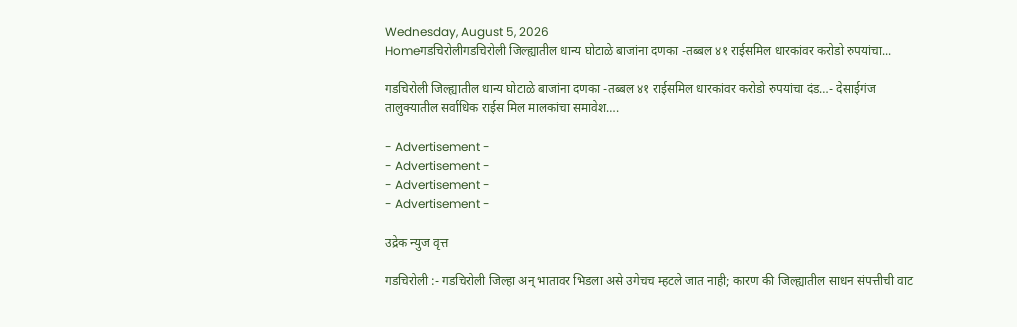Wednesday, August 5, 2026
Homeगडचिरोलीगडचिरोली जिल्ह्यातील धान्य घोटाळे बाजांना दणका -तब्बल ४१ राईसमिल धारकांवर करोडो रुपयांचा...

गडचिरोली जिल्ह्यातील धान्य घोटाळे बाजांना दणका -तब्बल ४१ राईसमिल धारकांवर करोडो रुपयांचा दंड…- देसाईगंज तालुक्यातील सर्वाधिक राईस मिल मालकांचा समावेश….

- Advertisement -
- Advertisement -
- Advertisement -
- Advertisement -

उद्रेक न्युज वृत्त

गडचिरोली :- गडचिरोली जिल्हा अन् भातावर भिडला असे उगेचच म्हटले जात नाही; कारण की जिल्ह्यातील साधन संपत्तीची वाट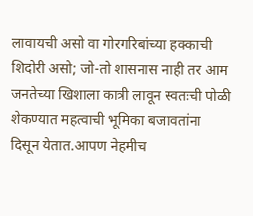लावायची असो वा गोरगरिबांच्या हक्काची शिदोरी असो; जो-तो शासनास नाही तर आम जनतेच्या खिशाला कात्री लावून स्वतःची पोळी शेकण्यात महत्वाची भूमिका बजावतांना दिसून येतात.आपण नेहमीच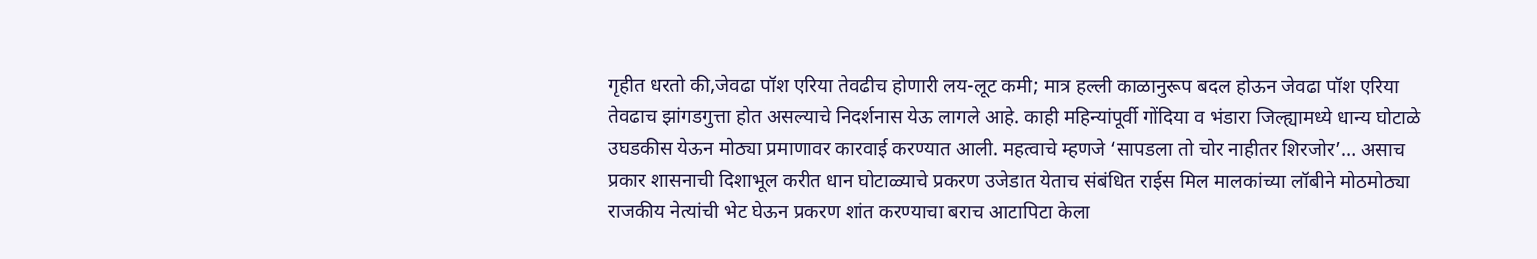गृहीत धरतो की,जेवढा पॉश एरिया तेवढीच होणारी लय-लूट कमी; मात्र हल्ली काळानुरूप बदल होऊन जेवढा पॉश एरिया तेवढाच झांगडगुत्ता होत असल्याचे निदर्शनास येऊ लागले आहे. काही महिन्यांपूर्वी गोंदिया व भंडारा जिल्ह्यामध्ये धान्य घोटाळे उघडकीस येऊन मोठ्या प्रमाणावर कारवाई करण्यात आली. महत्वाचे म्हणजे ‘सापडला तो चोर नाहीतर शिरजोर’… असाच प्रकार शासनाची दिशाभूल करीत धान घोटाळ्याचे प्रकरण उजेडात येताच संबंधित राईस मिल मालकांच्या लॉबीने मोठमोठ्या राजकीय नेत्यांची भेट घेऊन प्रकरण शांत करण्याचा बराच आटापिटा केला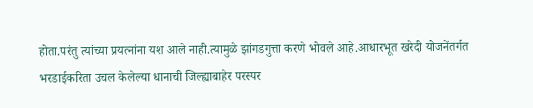होता.परंतु त्यांच्या प्रयत्नांना यश आले नाही.त्यामुळे झांगडगुत्ता करणे भोवले आहे.आधारभूत खरेदी योजनेंतर्गत भरडाईकरिता उचल केलेल्या धानाची जिल्ह्याबाहेर परस्पर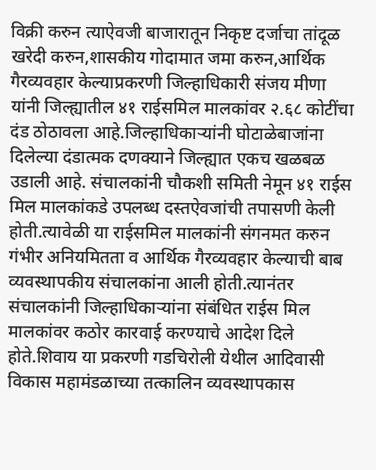विक्री करुन त्याऐवजी बाजारातून निकृष्ट दर्जाचा तांदूळ खरेदी करुन,शासकीय गोदामात जमा करुन,आर्थिक गैरव्यवहार केल्याप्रकरणी जिल्हाधिकारी संजय मीणा यांनी जिल्ह्यातील ४१ राईसमिल मालकांवर २.६८ कोटींचा दंड ठोठावला आहे.जिल्हाधिकाऱ्यांनी घोटाळेबाजांना दिलेल्या दंडात्मक दणक्याने जिल्ह्यात एकच खळबळ उडाली आहे. संचालकांनी चौकशी समिती नेमून ४१ राईस मिल मालकांकडे उपलब्ध दस्तऐवजांची तपासणी केली होती.त्यावेळी या राईसमिल मालकांनी संगनमत करुन गंभीर अनियमितता व आर्थिक गैरव्यवहार केल्याची बाब व्यवस्थापकीय संचालकांना आली होती.त्यानंतर संचालकांनी जिल्हाधिकाऱ्यांना संबंधित राईस मिल मालकांवर कठोर कारवाई करण्याचे आदेश दिले होते.शिवाय या प्रकरणी गडचिरोली येथील आदिवासी विकास महामंडळाच्या तत्कालिन व्यवस्थापकास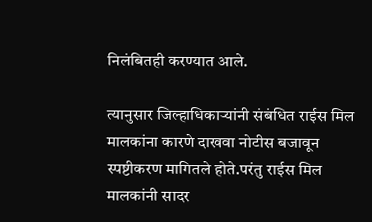निलंबितही करण्यात आले.

त्यानुसार जिल्हाधिकाऱ्यांनी संबंधित राईस मिल मालकांना कारणे दाखवा नोटीस बजावून स्पष्टीकरण मागितले होते.परंतु राईस मिल मालकांनी सादर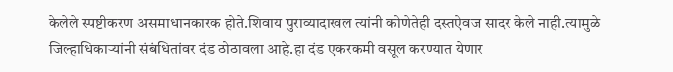केलेले स्पष्टीकरण असमाधानकारक होते.शिवाय पुराव्यादाखल त्यांनी कोणेतेही दस्तऐवज सादर केले नाही.त्यामुळे जिल्हाधिकाऱ्यांनी संबंधितांवर दंड ठोठावला आहे.हा दंड एकरकमी वसूल करण्यात येणार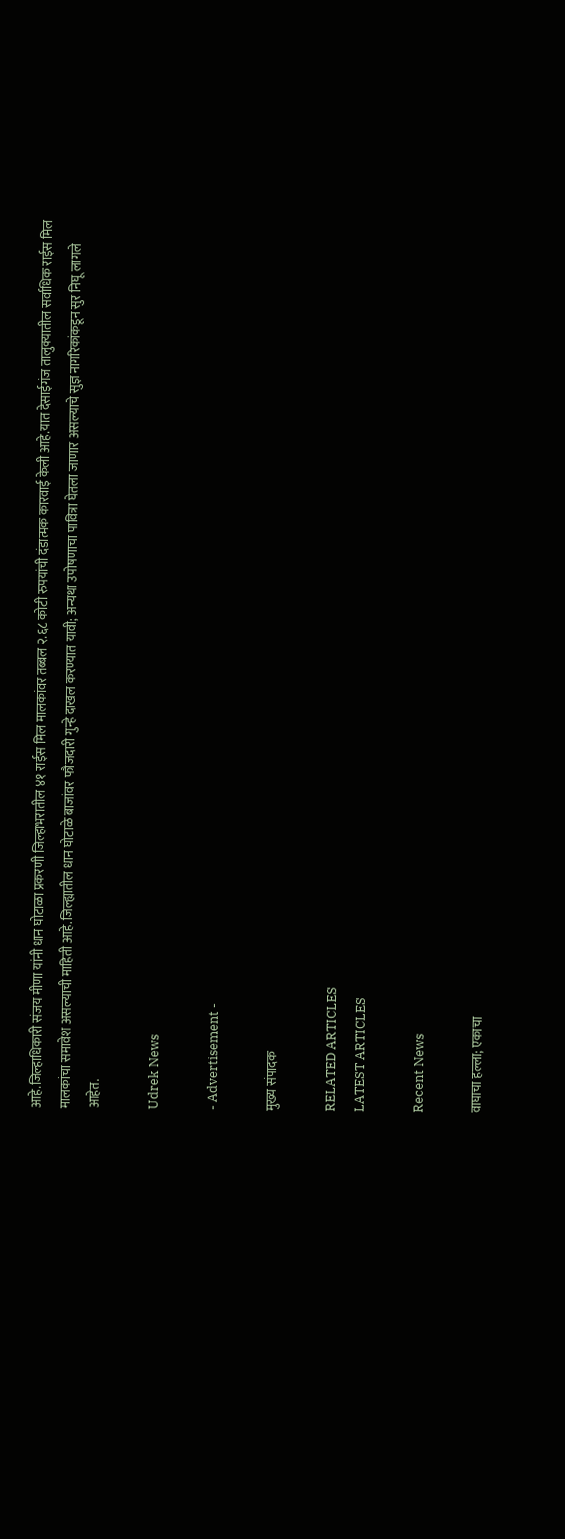आहे.जिल्हाधिकारी संजय मीणा यांनी धान घोटाळा प्रकरणी जिल्हाभरातील ४१ राईस मिल मालकांवर तब्बल २.६८ कोटी रुपयांची दंडात्मक कारवाई केली आहे.यात देसाईगंज तालुक्यातील सर्वाधिक राईस मिल मालकांचा समावेश असल्याची माहिती आहे.जिल्ह्यातील धान घोटाळे बाजांवर फौजदारी गुन्हे दाखल करण्यात यावी; अन्यथा उपोषणाचा पावित्रा घेतला जाणार असल्याचे सुज्ञ नागरिकांकडून सुर निघू लागले आहेत.

Udrek News

- Advertisement -

मुख्य संपादक

RELATED ARTICLES
LATEST ARTICLES

Recent News

वाघाचा हल्ला; एकाचा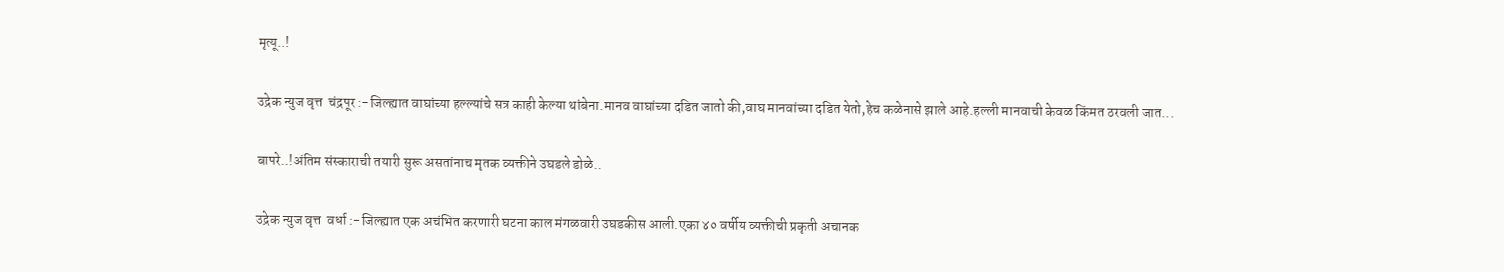मृत्यू..!

उद्रेक न्युज वृत्त  चंद्रपूर :-जिल्ह्यात वाघांच्या हल्ल्यांचे सत्र काही केल्या थांबेना.मानव वाघांच्या दडित जातो की,वाघ मानवांच्या दडित येतो,हेच कळेनासे झाले आहे.हल्ली मानवाची केवळ किंमत ठरवली जात...

बापरे..!अंतिम संस्काराची तयारी सुरू असतांनाच मृतक व्यक्तीने उघडले डोळे..

उद्रेक न्युज वृत्त  वर्धा :-जिल्ह्यात एक अचंभित करणारी घटना काल मंगळवारी उघडकीस आली.एका ४० वर्षीय व्यक्तीची प्रकृती अचानक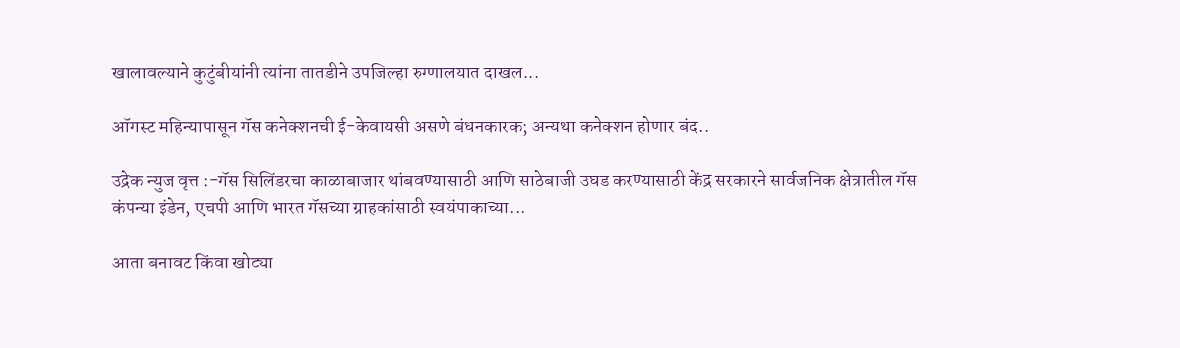खालावल्याने कुटुंबीयांनी त्यांना तातडीने उपजिल्हा रुग्णालयात दाखल...

ऑगस्ट महिन्यापासून गॅस कनेक्शनची ई-केवायसी असणे बंधनकारक; अन्यथा कनेक्शन होणार बंद..

उद्रेक न्युज वृत्त :-गॅस सिलिंडरचा काळाबाजार थांबवण्यासाठी आणि साठेबाजी उघड करण्यासाठी केंद्र सरकारने सार्वजनिक क्षेत्रातील गॅस कंपन्या इंडेन, एचपी आणि भारत गॅसच्या ग्राहकांसाठी स्वयंपाकाच्या...

आता बनावट किंवा खोट्या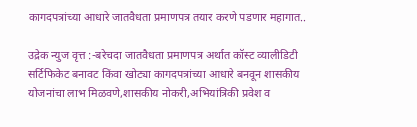कागदपत्रांच्या आधारे जातवैधता प्रमाणपत्र तयार करणे पडणार महागात..

उद्रेक न्युज वृत्त :-बरेचदा जातवैधता प्रमाणपत्र अर्थात कॉस्ट व्यालीडिटी सर्टिफिकेट बनावट किंवा खोट्या कागदपत्रांच्या आधारे बनवून शासकीय योजनांचा लाभ मिळवणे,शासकीय नोकरी,अभियांत्रिकी प्रवेश व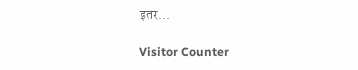इतर...

Visitor Counter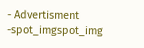- Advertisment -spot_imgspot_img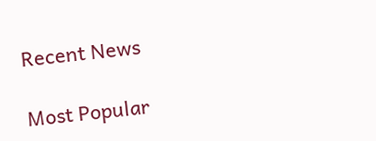Recent News

Most Popular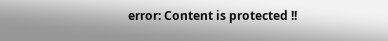error: Content is protected !!